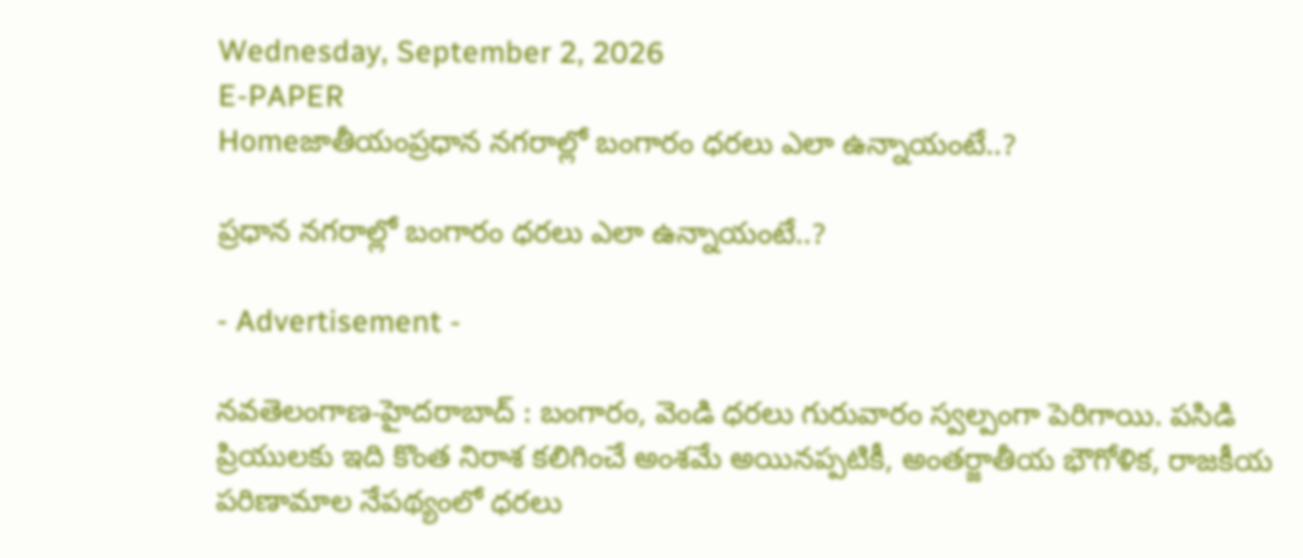Wednesday, September 2, 2026
E-PAPER
Homeజాతీయంప్రధాన నగరాల్లో బంగారం ధరలు ఎలా ఉన్నాయంటే..?

ప్రధాన నగరాల్లో బంగారం ధరలు ఎలా ఉన్నాయంటే..?

- Advertisement -

నవతెలంగాణ-హైదరాబాద్ : బంగారం, వెండి ధరలు గురువారం స్వల్పంగా పెరిగాయి. పసిడి ప్రియులకు ఇది కొంత నిరాశ కలిగించే అంశమే అయినప్పటికీ, అంతర్జాతీయ భౌగోళిక, రాజకీయ పరిణామాల నేపథ్యంలో ధరలు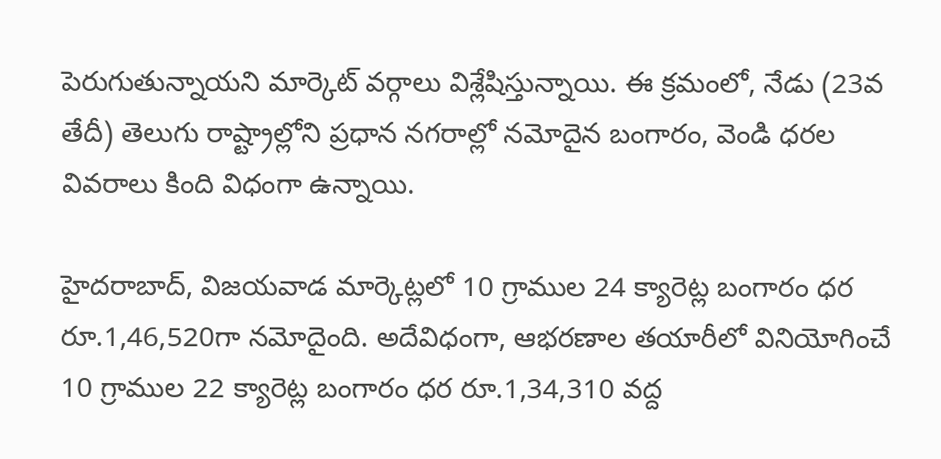పెరుగుతున్నాయని మార్కెట్ వర్గాలు విశ్లేషిస్తున్నాయి. ఈ క్రమంలో, నేడు (23వ తేదీ) తెలుగు రాష్ట్రాల్లోని ప్రధాన నగరాల్లో నమోదైన బంగారం, వెండి ధరల వివరాలు కింది విధంగా ఉన్నాయి.

హైదరాబాద్, విజయవాడ మార్కెట్లలో 10 గ్రాముల 24 క్యారెట్ల బంగారం ధర రూ.1,46,520గా నమోదైంది. అదేవిధంగా, ఆభరణాల తయారీలో వినియోగించే 10 గ్రాముల 22 క్యారెట్ల బంగారం ధర రూ.1,34,310 వద్ద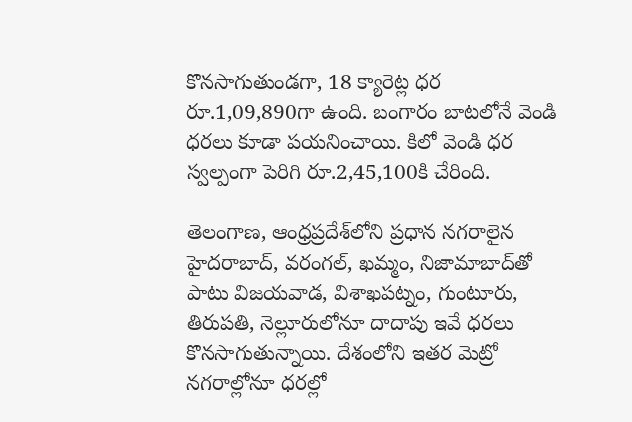కొనసాగుతుండగా, 18 క్యారెట్ల ధర రూ.1,09,890గా ఉంది. బంగారం బాటలోనే వెండి ధరలు కూడా పయనించాయి. కిలో వెండి ధర స్వల్పంగా పెరిగి రూ.2,45,100కి చేరింది.

తెలంగాణ, ఆంధ్రప్రదేశ్‌లోని ప్రధాన నగరాలైన హైదరాబాద్, వరంగల్, ఖమ్మం, నిజామాబాద్‌తో పాటు విజయవాడ, విశాఖపట్నం, గుంటూరు, తిరుపతి, నెల్లూరులోనూ దాదాపు ఇవే ధరలు కొనసాగుతున్నాయి. దేశంలోని ఇతర మెట్రో నగరాల్లోనూ ధరల్లో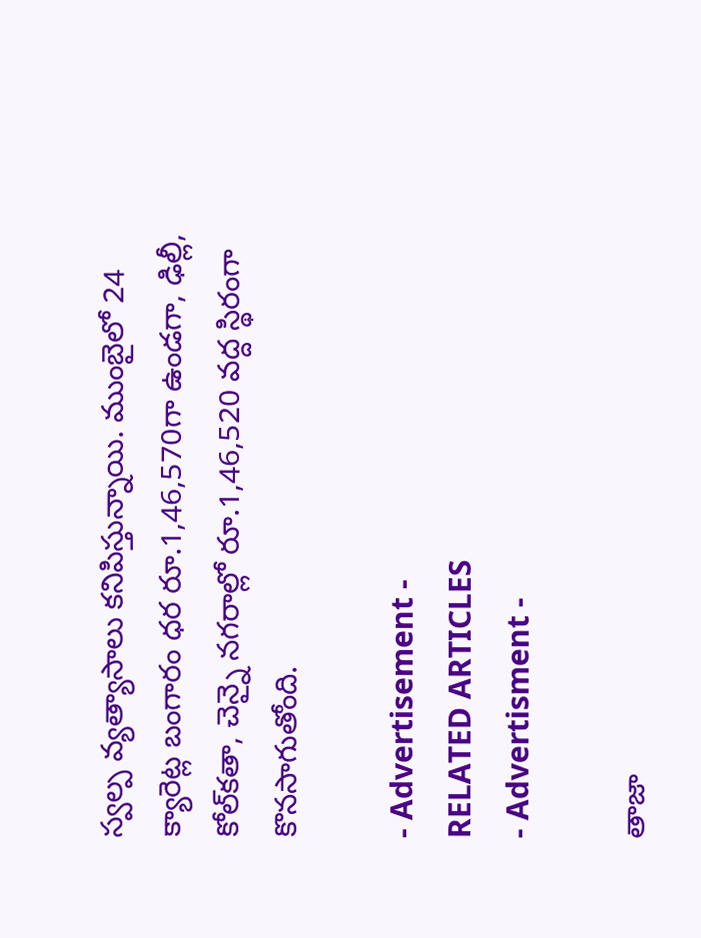స్వల్ప వ్యత్యాసాలు కనిపిస్తున్నాయి. ముంబైలో 24 క్యారెట్ల బంగారం ధర రూ.1,46,570గా ఉండగా, ఢిల్లీ, కోల్‌కతా, చెన్నై నగరాల్లో రూ.1,46,520 వద్ద స్థిరంగా కొనసాగుతోంది.

- Advertisement -
RELATED ARTICLES
- Advertisment -

తాజా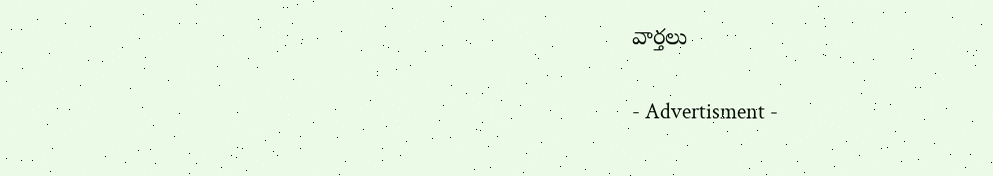వార్తలు

- Advertisment -